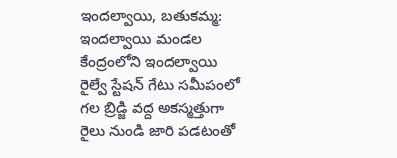ఇందల్వాయి, బతుకమ్మ:
ఇందల్వాయి మండల కేంద్రంలోని ఇందల్వాయి రైల్వే స్టేషన్ గేటు సమీపంలో గల బ్రిడ్జి వద్ద అకస్మత్తుగా రైలు నుండి జారి పడటంతో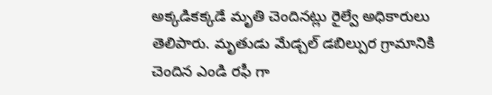అక్కడికక్కడే మృతి చెందినట్లు రైల్వే అధికారులు తెలిపారు. మృతుడు మేడ్చల్ డబిల్పుర గ్రామానికి చెందిన ఎండి రఫీ గా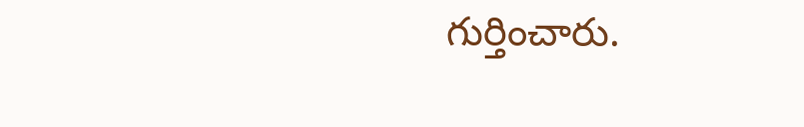గుర్తించారు.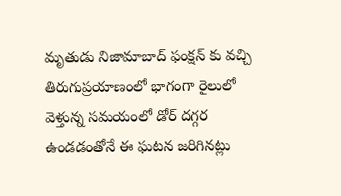మృతుడు నిజామాబాద్ ఫంక్షన్ కు వచ్చి తిరుగుప్రయాణంలో భాగంగా రైలులో వెళ్తున్న సమయంలో డోర్ దగ్గర ఉండడంతోనే ఈ ఘటన జరిగినట్లు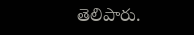తెలిపారు.